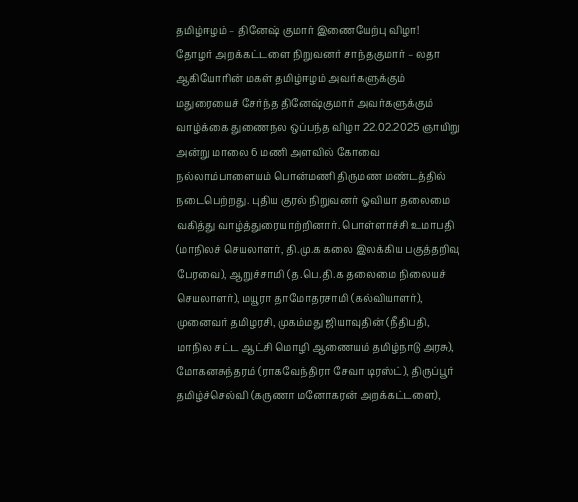தமிழ்ஈழம் – தினேஷ் குமார் இணையேற்பு விழா!
தோழர் அறக்கட்டளை நிறுவனர் சாந்தகுமார் – லதா ஆகியோரின் மகள் தமிழ்ஈழம் அவர்களுக்கும் மதுரையைச் சேர்ந்த தினேஷ்குமார் அவர்களுக்கும் வாழ்க்கை துணைநல ஒப்பந்த விழா 22.02.2025 ஞாயிறு அன்று மாலை 6 மணி அளவில் கோவை நல்லாம்பாளையம் பொன்மணி திருமண மண்டத்தில் நடைபெற்றது. புதிய குரல் நிறுவனர் ஓவியா தலைமை வகித்து வாழ்த்துரையாற்றினார். பொள்ளாச்சி உமாபதி (மாநிலச் செயலாளர், தி.மு.க கலை இலக்கிய பகுத்தறிவு பேரவை), ஆறுச்சாமி (த.பெ.தி.க தலைமை நிலையச் செயலாளர்), மயூரா தாமோதரசாமி (கல்வியாளர்), முனைவர் தமிழரசி, முகம்மது ஜியாவுதின் (நீதிபதி, மாநில சட்ட ஆட்சி மொழி ஆணையம் தமிழ்நாடு அரசு), மோகனசுந்தரம் (ராகவேந்திரா சேவா டிரஸ்ட்), திருப்பூர் தமிழ்ச்செல்வி (கருணா மனோகரன் அறக்கட்டளை),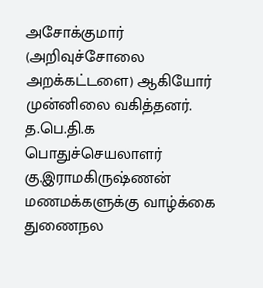அசோக்குமார் (அறிவுச்சோலை அறக்கட்டளை) ஆகியோர் முன்னிலை வகித்தனர். த.பெ.தி.க பொதுச்செயலாளர் கு.இராமகிருஷ்ணன் மணமக்களுக்கு வாழ்க்கை துணைநல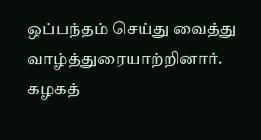ஒப்பந்தம் செய்து வைத்து வாழ்த்துரையாற்றினார். கழகத்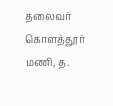தலைவர் கொளத்தூர் மணி, த.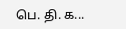பெ. தி. க...